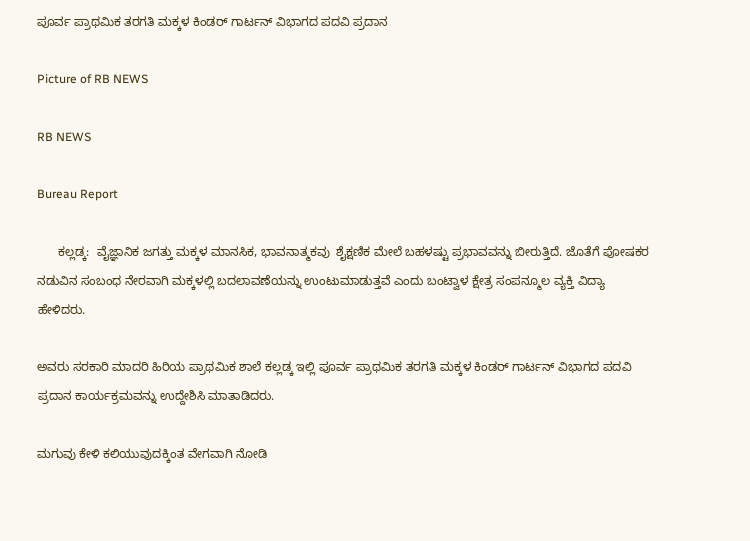ಪೂರ್ವ ಪ್ರಾಥಮಿಕ ತರಗತಿ ಮಕ್ಕಳ ಕಿಂಡರ್ ಗಾರ್ಟನ್ ವಿಭಾಗದ ಪದವಿ ಪ್ರದಾನ

Picture of RB NEWS

RB NEWS

Bureau Report

      ಕಲ್ಲಡ್ಕ:  ವೈಜ್ಞಾನಿಕ ಜಗತ್ತು ಮಕ್ಕಳ ಮಾನಸಿಕ, ಭಾವನಾತ್ಮಕವು  ಶೈಕ್ಷಣಿಕ ಮೇಲೆ ಬಹಳಷ್ಟು ಪ್ರಭಾವವನ್ನು ಬೀರುತ್ತಿದೆ. ಜೊತೆಗೆ ಪೋಷಕರ ನಡುವಿನ ಸಂಬಂಧ ನೇರವಾಗಿ ಮಕ್ಕಳಲ್ಲಿ ಬದಲಾವಣೆಯನ್ನು ಉಂಟುಮಾಡುತ್ತವೆ ಎಂದು ಬಂಟ್ವಾಳ ಕ್ಷೇತ್ರ ಸಂಪನ್ಮೂಲ ವ್ಯಕ್ತಿ ವಿದ್ಯಾ ಹೇಳಿದರು.

ಅವರು ಸರಕಾರಿ ಮಾದರಿ ಹಿರಿಯ ಪ್ರಾಥಮಿಕ ಶಾಲೆ ಕಲ್ಲಡ್ಕ ಇಲ್ಲಿ ಪೂರ್ವ ಪ್ರಾಥಮಿಕ ತರಗತಿ ಮಕ್ಕಳ ಕಿಂಡರ್ ಗಾರ್ಟನ್ ವಿಭಾಗದ ಪದವಿ ಪ್ರದಾನ ಕಾರ್ಯಕ್ರಮವನ್ನು ಉದ್ದೇಶಿಸಿ ಮಾತಾಡಿದರು.

ಮಗುವು ಕೇಳಿ ಕಲಿಯುವುದಕ್ಕಿಂತ ವೇಗವಾಗಿ ನೋಡಿ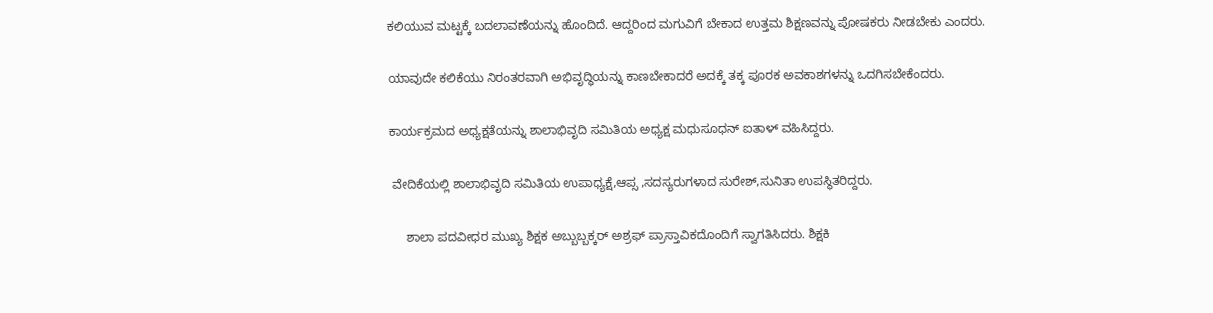ಕಲಿಯುವ ಮಟ್ಟಕ್ಕೆ ಬದಲಾವಣೆಯನ್ನು ಹೊಂದಿದೆ. ಆದ್ದರಿಂದ ಮಗುವಿಗೆ ಬೇಕಾದ ಉತ್ತಮ ಶಿಕ್ಷಣವನ್ನು ಪೋಷಕರು ನೀಡಬೇಕು ಎಂದರು.

ಯಾವುದೇ ಕಲಿಕೆಯು ನಿರಂತರವಾಗಿ ಅಭಿವೃದ್ಧಿಯನ್ನು ಕಾಣಬೇಕಾದರೆ ಅದಕ್ಕೆ ತಕ್ಕ ಪೂರಕ ಅವಕಾಶಗಳನ್ನು ಒದಗಿಸಬೇಕೆಂದರು.

ಕಾರ್ಯಕ್ರಮದ ಅಧ್ಯಕ್ಷತೆಯನ್ನು ಶಾಲಾಭಿವೃದಿ ಸಮಿತಿಯ ಅಧ್ಯಕ್ಷ ಮಧುಸೂಧನ್ ಐತಾಳ್ ವಹಿಸಿದ್ದರು.

 ವೇದಿಕೆಯಲ್ಲಿ ಶಾಲಾಭಿವೃದಿ ಸಮಿತಿಯ ಉಪಾಧ್ಯಕ್ಷೆ,ಆಪ್ಸ ,ಸದಸ್ಯರುಗಳಾದ ಸುರೇಶ್,ಸುನಿತಾ ಉಪಸ್ಥಿತರಿದ್ದರು.

     ಶಾಲಾ ಪದವೀಧರ ಮುಖ್ಯ ಶಿಕ್ಷಕ ಅಬ್ಬುಬ್ಬಕ್ಕರ್ ಅಶ್ರಫ್ ಪ್ರಾಸ್ತಾವಿಕದೊಂದಿಗೆ ಸ್ವಾಗತಿಸಿದರು. ಶಿಕ್ಷಕಿ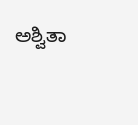ಅಶ್ವಿತಾ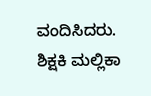ವಂದಿಸಿದರು. ಶಿಕ್ಷಕಿ ಮಲ್ಲಿಕಾ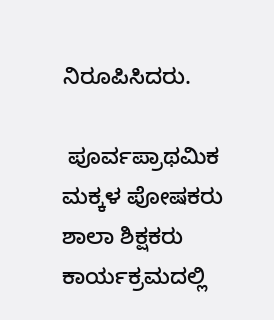ನಿರೂಪಿಸಿದರು.

 ಪೂರ್ವಪ್ರಾಥಮಿಕ ಮಕ್ಕಳ ಪೋಷಕರು ಶಾಲಾ ಶಿಕ್ಷಕರು ಕಾರ್ಯಕ್ರಮದಲ್ಲಿ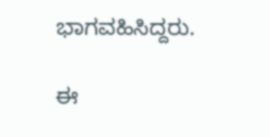ಭಾಗವಹಿಸಿದ್ದರು.

ಈ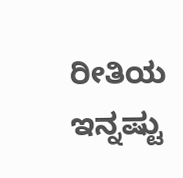ರೀತಿಯ ಇನ್ನಷ್ಟು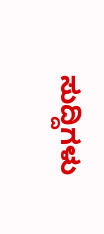ಸುದ್ದಿಗಳು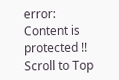error: Content is protected !!
Scroll to Top